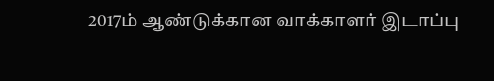2017ம் ஆண்டுக்கான வாக்காளர் இடாப்பு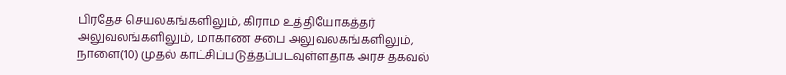பிரதேச செயலகங்களிலும், கிராம உத்தியோகத்தர் அலுவலங்களிலும், மாகாண சபை அலுவலகங்களிலும், நாளை(10) முதல் காட்சிப்படுத்தப்படவுள்ளதாக அரச தகவல்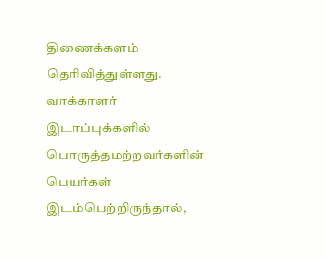திணைக்களம் தெரிவித்துள்ளது.
வாக்காளர் இடாப்புக்களில் பொருத்தமற்றவர்களின் பெயர்கள் இடம்பெற்றிருந்தால்,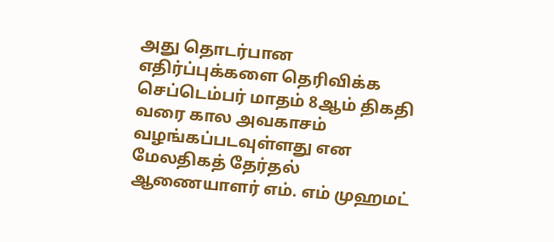அது தொடர்பான எதிர்ப்புக்களை தெரிவிக்க செப்டெம்பர் மாதம் 8ஆம் திகதி வரை கால அவகாசம் வழங்கப்படவுள்ளது என மேலதிகத் தேர்தல் ஆணையாளர் எம். எம் முஹமட்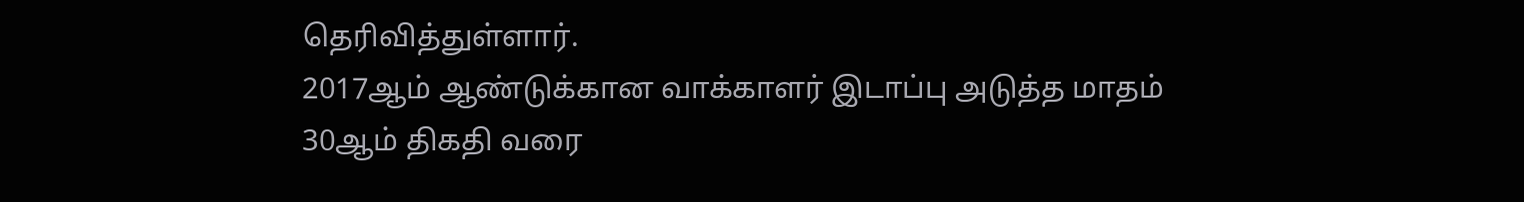தெரிவித்துள்ளார்.
2017ஆம் ஆண்டுக்கான வாக்காளர் இடாப்பு அடுத்த மாதம் 30ஆம் திகதி வரை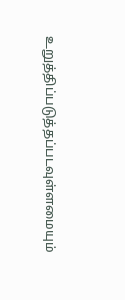உறுத்திப்படுத்தப்படவுள்ளமையும்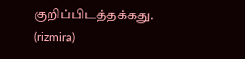குறிப்பிடத்தக்கது.
(rizmira)